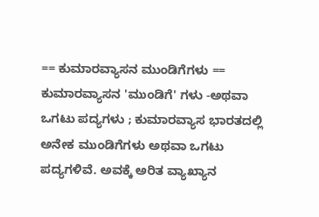== ಕುಮಾರವ್ಯಾಸನ ಮುಂಡಿಗೆಗಳು == ಕುಮಾರವ್ಯಾಸನ 'ಮುಂಡಿಗೆ' ಗಳು -ಅಥವಾ ಒಗಟು ಪದ್ಯಗಳು ; ಕುಮಾರವ್ಯಾಸ ಭಾರತದಲ್ಲಿ ಅನೇಕ ಮುಂಡಿಗೆಗಳು ಅಥವಾ ಒಗಟು ಪದ್ಯಗಳಿವೆ. ಅವಕ್ಕೆ ಅರಿತ ವ್ಯಾಖ್ಯಾನ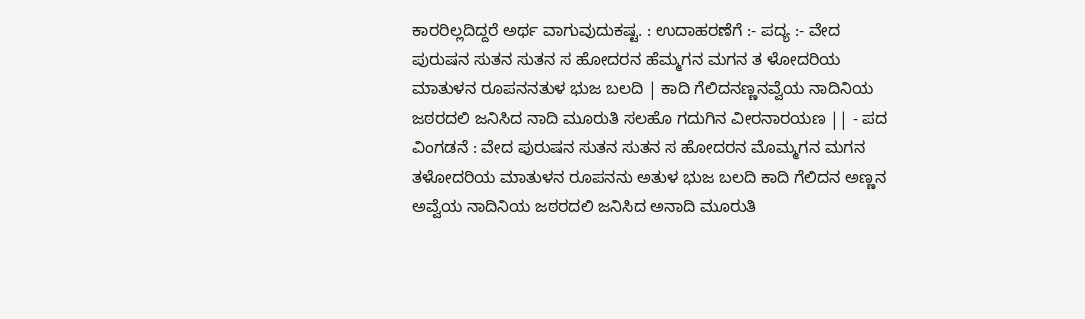ಕಾರರಿಲ್ಲದಿದ್ದರೆ ಅರ್ಥ ವಾಗುವುದುಕಷ್ಟ. : ಉದಾಹರಣೆಗೆ :- ಪದ್ಯ :- ವೇದ ಪುರುಷನ ಸುತನ ಸುತನ ಸ ಹೋದರನ ಹೆಮ್ಮಗನ ಮಗನ ತ ಳೋದರಿಯ ಮಾತುಳನ ರೂಪನನತುಳ ಭುಜ ಬಲದಿ | ಕಾದಿ ಗೆಲಿದನಣ್ಣನವ್ವೆಯ ನಾದಿನಿಯ ಜಠರದಲಿ ಜನಿಸಿದ ನಾದಿ ಮೂರುತಿ ಸಲಹೊ ಗದುಗಿನ ವೀರನಾರಯಣ || - ಪದ ವಿಂಗಡನೆ : ವೇದ ಪುರುಷನ ಸುತನ ಸುತನ ಸ ಹೋದರನ ಮೊಮ್ಮಗನ ಮಗನ ತಳೋದರಿಯ ಮಾತುಳನ ರೂಪನನು ಅತುಳ ಭುಜ ಬಲದಿ ಕಾದಿ ಗೆಲಿದನ ಅಣ್ಣನ ಅವ್ವೆಯ ನಾದಿನಿಯ ಜಠರದಲಿ ಜನಿಸಿದ ಅನಾದಿ ಮೂರುತಿ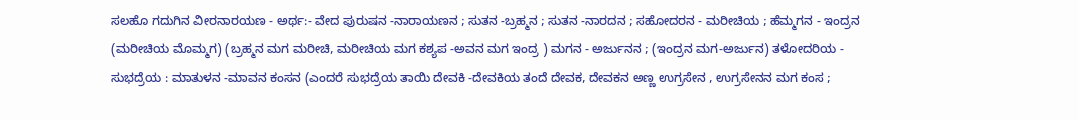ಸಲಹೊ ಗದುಗಿನ ವೀರನಾರಯಣ - ಅರ್ಥ:- ವೇದ ಪುರುಷನ -ನಾರಾಯಣನ ; ಸುತನ -ಬ್ರಹ್ಮನ ; ಸುತನ -ನಾರದನ ; ಸಹೋದರನ - ಮರೀಚಿಯ ; ಹೆಮ್ಮಗನ - ಇಂದ್ರನ (ಮರೀಚಿಯ ಮೊಮ್ಮಗ) (ಬ್ರಹ್ಮನ ಮಗ ಮರೀಚಿ, ಮರೀಚಿಯ ಮಗ ಕಶ್ಯಪ -ಅವನ ಮಗ ಇಂದ್ರ ) ಮಗನ - ಅರ್ಜುನನ ; (ಇಂದ್ರನ ಮಗ-ಅರ್ಜುನ) ತಳೋದರಿಯ - ಸುಭದ್ರೆಯ : ಮಾತುಳನ -ಮಾವನ ಕಂಸನ (ಎಂದರೆ ಸುಭದ್ರೆಯ ತಾಯಿ ದೇವಕಿ -ದೇವಕಿಯ ತಂದೆ ದೇವಕ, ದೇವಕನ ಅಣ್ಣ ಉಗ್ರಸೇನ , ಉಗ್ರಸೇನನ ಮಗ ಕಂಸ ;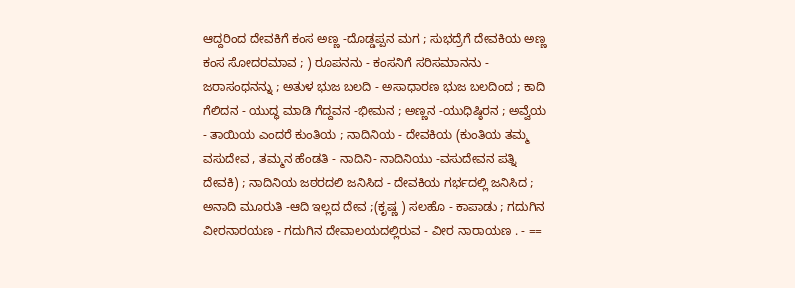ಆದ್ದರಿಂದ ದೇವಕಿಗೆ ಕಂಸ ಅಣ್ಣ -ದೊಡ್ಡಪ್ಪನ ಮಗ ; ಸುಭದ್ರೆಗೆ ದೇವಕಿಯ ಅಣ್ಣ ಕಂಸ ಸೋದರಮಾವ ; ) ರೂಪನನು - ಕಂಸನಿಗೆ ಸರಿಸಮಾನನು - ಜರಾಸಂಧನನ್ನು ; ಅತುಳ ಭುಜ ಬಲದಿ - ಅಸಾಧಾರಣ ಭುಜ ಬಲದಿಂದ ; ಕಾದಿ ಗೆಲಿದನ - ಯುದ್ಧ ಮಾಡಿ ಗೆದ್ದವನ -ಭೀಮನ ; ಅಣ್ಣನ -ಯುಧಿಷ್ಠಿರನ ; ಅವ್ವೆಯ - ತಾಯಿಯ ಎಂದರೆ ಕುಂತಿಯ ; ನಾದಿನಿಯ - ದೇವಕಿಯ (ಕುಂತಿಯ ತಮ್ಮ ವಸುದೇವ , ತಮ್ಮನ ಹೆಂಡತಿ - ನಾದಿನಿ- ನಾದಿನಿಯು -ವಸುದೇವನ ಪತ್ನಿ ದೇವಕಿ) ; ನಾದಿನಿಯ ಜಠರದಲಿ ಜನಿಸಿದ - ದೇವಕಿಯ ಗರ್ಭದಲ್ಲಿ ಜನಿಸಿದ ; ಅನಾದಿ ಮೂರುತಿ -ಆದಿ ಇಲ್ಲದ ದೇವ ;(ಕೃಷ್ಣ ) ಸಲಹೊ - ಕಾಪಾಡು ; ಗದುಗಿನ ವೀರನಾರಯಣ - ಗದುಗಿನ ದೇವಾಲಯದಲ್ಲಿರುವ - ವೀರ ನಾರಾಯಣ . - ==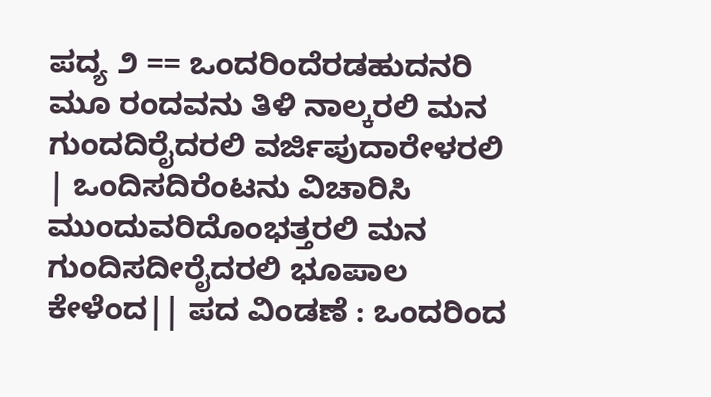ಪದ್ಯ ೨ == ಒಂದರಿಂದೆರಡಹುದನರಿ ಮೂ ರಂದವನು ತಿಳಿ ನಾಲ್ಕರಲಿ ಮನ ಗುಂದದಿರೈದರಲಿ ವರ್ಜಿಪುದಾರೇಳರಲಿ | ಒಂದಿಸದಿರೆಂಟನು ವಿಚಾರಿಸಿ ಮುಂದುವರಿದೊಂಭತ್ತರಲಿ ಮನ ಗುಂದಿಸದೀರೈದರಲಿ ಭೂಪಾಲ ಕೇಳೆಂದ|| ಪದ ವಿಂಡಣೆ : ಒಂದರಿಂದ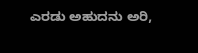ಎರಡು ಅಹುದನು ಅರಿ,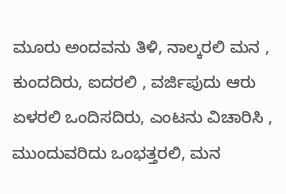ಮೂರು ಅಂದವನು ತಿಳಿ, ನಾಲ್ಕರಲಿ ಮನ , ಕುಂದದಿರು, ಐದರಲಿ , ವರ್ಜಿಪುದು ಆರು ಏಳರಲಿ ಒಂದಿಸದಿರು, ಎಂಟನು ವಿಚಾರಿಸಿ , ಮುಂದುವರಿದು ಒಂಭತ್ತರಲಿ, ಮನ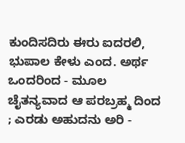ಕುಂದಿಸದಿರು ಈರು ಐದರಲಿ, ಭುಪಾಲ ಕೇಳು ಎಂದ. ಅರ್ಥ ಒಂದರಿಂದ - ಮೂಲ ಚೈತನ್ಯವಾದ ಆ ಪರಬ್ರಹ್ಮ ದಿಂದ ; ಎರಡು ಅಹುದನು ಅರಿ -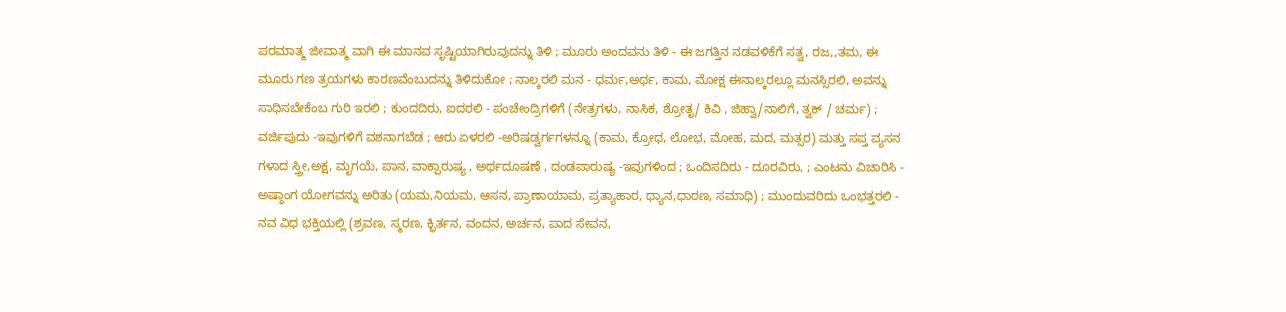ಪರಮಾತ್ಮ ಜೀವಾತ್ಮ ವಾಗಿ ಈ ಮಾನವ ಸೃಷ್ಟಿಯಾಗಿರುವುದನ್ನು ತಿಳಿ ; ಮೂರು ಅಂದವನು ತಿಳಿ - ಈ ಜಗತ್ತಿನ ನಡವಳಿಕೆಗೆ ಸತ್ವ, ರಜ,,ತಮ, ಈ ಮೂರು ಗಣ ತ್ರಯಗಳು ಕಾರಣವೆಂಬುದನ್ನು ತಿಳಿದುಕೋ ; ನಾಲ್ಕರಲಿ ಮನ - ಧರ್ಮ,ಅರ್ಥ, ಕಾಮ, ಮೋಕ್ಷ ಈನಾಲ್ಕರಲ್ಲೂ ಮನಸ್ಸಿರಲಿ, ಅವನ್ನು ಸಾಧಿಸಬೇಕೆಂಬ ಗುರಿ ಇರಲಿ ; ಕುಂದದಿರು, ಐದರಲಿ - ಪಂಚೇಂದ್ರಿಗಳಿಗೆ (ನೇತ್ರಗಳು, ನಾಸಿಕ, ಶ್ರೋತೃ/ ಕಿವಿ , ಜಿಹ್ವಾ/ನಾಲಿಗೆ, ತ್ವಕ್ / ಚರ್ಮ) ; ವರ್ಜಿಪುದು -ಇವುಗಳಿಗೆ ವಶನಾಗಬೆಡ ; ಆರು ಏಳರಲಿ -ಅರಿಷಡ್ವರ್ಗಗಳನ್ನೂ (ಕಾಮ, ಕ್ರೋಧ, ಲೋಭ, ಮೋಹ, ಮದ, ಮತ್ಸರ) ಮತ್ತು ಸಪ್ತ ವ್ಯಸನ ಗಳಾದ ಸ್ತ್ರೀ,ಅಕ್ಷ, ಮೃಗಯೆ, ಪಾನ, ವಾಕ್ಪಾರುಷ್ಯ , ಅರ್ಥದೂಷಣೆ , ದಂಡಪಾರುಷ್ಯ -ಇವುಗಳಿಂದ ; ಒಂದಿಸದಿರು - ದೂರವಿರು, ; ಎಂಟನು ವಿಚಾರಿಸಿ - ಅಷ್ಠಾಂಗ ಯೋಗವನ್ನು ಅರಿತು (ಯಮ,ನಿಯಮ, ಆಸನ, ಪ್ರಾಣಾಯಾಮ, ಪ್ರತ್ಯಾಹಾರ, ಧ್ಯಾನ,ಧಾರಣ, ಸಮಾಧಿ) ; ಮುಂದುವರಿದು ಒಂಭತ್ತರಲಿ - ನವ ವಿಧ ಭಕ್ತಿಯಲ್ಲಿ (ಶ್ರವಣ, ಸ್ಮರಣ, ಕ್ಭಿರ್ತನ, ವಂದನ, ಅರ್ಚನ, ಪಾದ ಸೇವನ,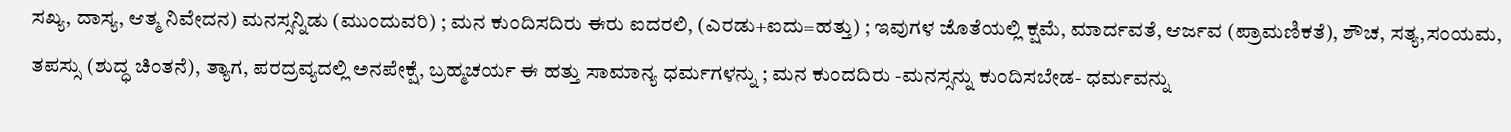ಸಖ್ಯ, ದಾಸ್ಯ, ಆತ್ಮ ನಿವೇದನ) ಮನಸ್ಸನ್ನಿಡು (ಮುಂದುವರಿ) ; ಮನ ಕುಂದಿಸದಿರು ಈರು ಐದರಲಿ, (ಎರಡು+ಐದು=ಹತ್ತು) ; ಇವುಗಳ ಜೊತೆಯಲ್ಲಿ ಕ್ಷಮೆ, ಮಾರ್ದವತೆ, ಆರ್ಜವ (ಪ್ರಾಮಣಿಕತೆ), ಶೌಚ, ಸತ್ಯ,ಸಂಯಮ, ತಪಸ್ಸು (ಶುದ್ಧ ಚಿಂತನೆ), ತ್ಯಾಗ, ಪರದ್ರವ್ಯದಲ್ಲಿ ಅನಪೇಕ್ಷೆ, ಬ್ರಹ್ಮಚರ್ಯ ಈ ಹತ್ತು ಸಾಮಾನ್ಯ ಧರ್ಮಗಳನ್ನು ; ಮನ ಕುಂದದಿರು -ಮನಸ್ಸನ್ನು ಕುಂದಿಸಬೇಡ- ಧರ್ಮವನ್ನು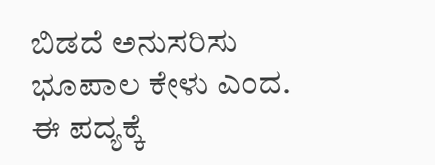ಬಿಡದೆ ಅನುಸರಿಸು ಭೂಪಾಲ ಕೇಳು ಎಂದ. ಈ ಪದ್ಯಕ್ಕೆ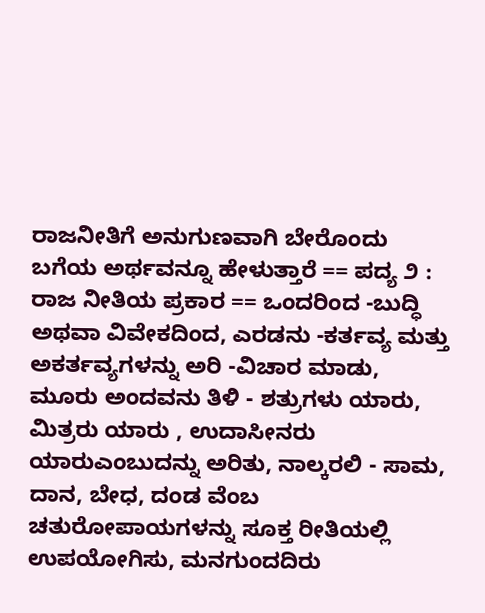ರಾಜನೀತಿಗೆ ಅನುಗುಣವಾಗಿ ಬೇರೊಂದು ಬಗೆಯ ಅರ್ಥವನ್ನೂ ಹೇಳುತ್ತಾರೆ == ಪದ್ಯ ೨ : ರಾಜ ನೀತಿಯ ಪ್ರಕಾರ == ಒಂದರಿಂದ -ಬುದ್ಧಿ ಅಥವಾ ವಿವೇಕದಿಂದ, ಎರಡನು -ಕರ್ತವ್ಯ ಮತ್ತು ಅಕರ್ತವ್ಯಗಳನ್ನು ಅರಿ -ವಿಚಾರ ಮಾಡು, ಮೂರು ಅಂದವನು ತಿಳಿ - ಶತ್ರುಗಳು ಯಾರು, ಮಿತ್ರರು ಯಾರು , ಉದಾಸೀನರು ಯಾರುಎಂಬುದನ್ನು ಅರಿತು, ನಾಲ್ಕರಲಿ - ಸಾಮ, ದಾನ, ಬೇಧ, ದಂಡ ವೆಂಬ ಚತುರೋಪಾಯಗಳನ್ನು ಸೂಕ್ತ ರೀತಿಯಲ್ಲಿ ಉಪಯೋಗಿಸು, ಮನಗುಂದದಿರು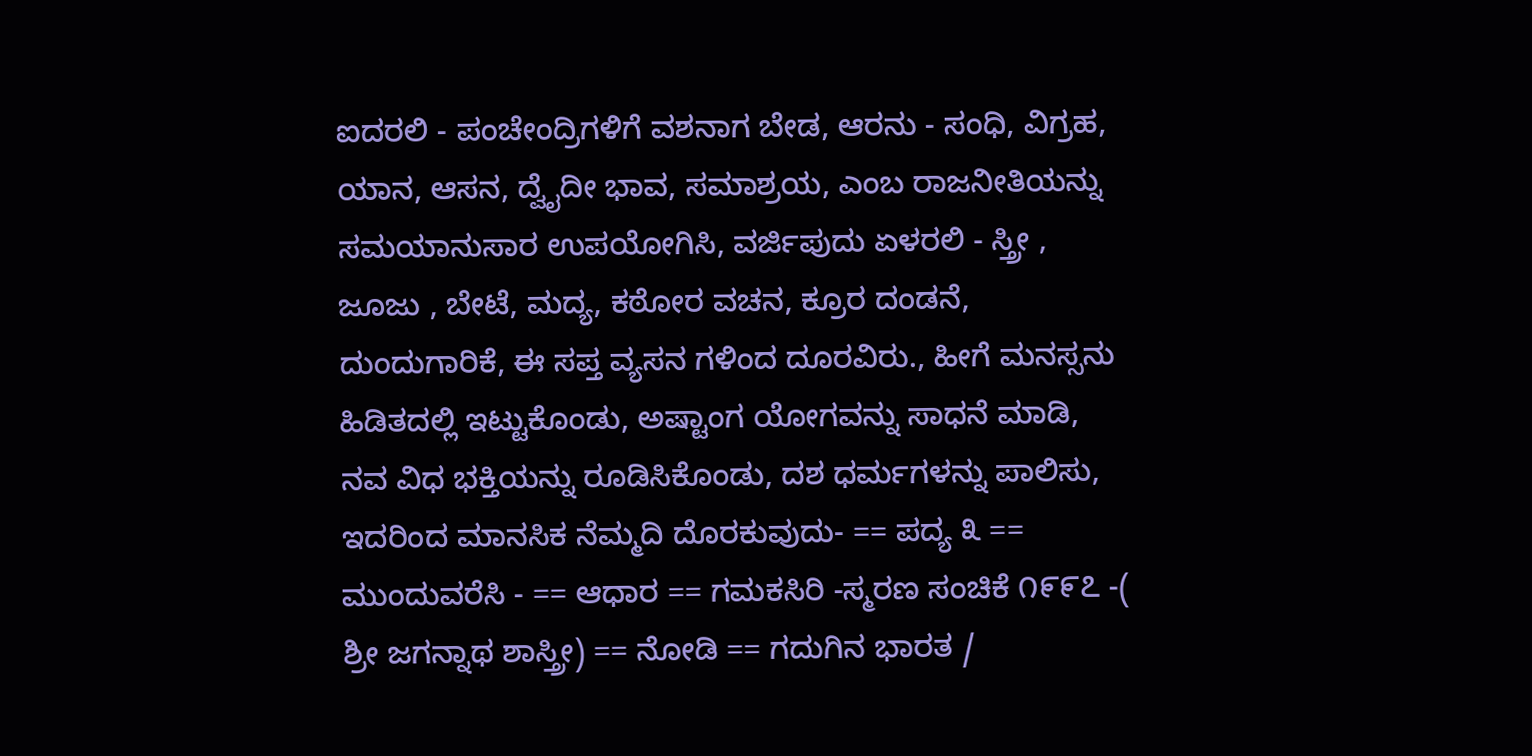ಐದರಲಿ - ಪಂಚೇಂದ್ರಿಗಳಿಗೆ ವಶನಾಗ ಬೇಡ, ಆರನು - ಸಂಧಿ, ವಿಗ್ರಹ, ಯಾನ, ಆಸನ, ದ್ವೈದೀ ಭಾವ, ಸಮಾಶ್ರಯ, ಎಂಬ ರಾಜನೀತಿಯನ್ನು ಸಮಯಾನುಸಾರ ಉಪಯೋಗಿಸಿ, ವರ್ಜಿಪುದು ಏಳರಲಿ - ಸ್ತ್ರೀ , ಜೂಜು , ಬೇಟೆ, ಮದ್ಯ, ಕಠೋರ ವಚನ, ಕ್ರೂರ ದಂಡನೆ, ದುಂದುಗಾರಿಕೆ, ಈ ಸಪ್ತ ವ್ಯಸನ ಗಳಿಂದ ದೂರವಿರು., ಹೀಗೆ ಮನಸ್ಸನು ಹಿಡಿತದಲ್ಲಿ ಇಟ್ಟುಕೊಂಡು, ಅಷ್ಟಾಂಗ ಯೋಗವನ್ನು ಸಾಧನೆ ಮಾಡಿ, ನವ ವಿಧ ಭಕ್ತಿಯನ್ನು ರೂಡಿಸಿಕೊಂಡು, ದಶ ಧರ್ಮಗಳನ್ನು ಪಾಲಿಸು, ಇದರಿಂದ ಮಾನಸಿಕ ನೆಮ್ಮದಿ ದೊರಕುವುದು- == ಪದ್ಯ ೩ == ಮುಂದುವರೆಸಿ - == ಆಧಾರ == ಗಮಕಸಿರಿ -ಸ್ಮರಣ ಸಂಚಿಕೆ ೧೯೯೭ -( ಶ್ರೀ ಜಗನ್ನಾಥ ಶಾಸ್ತ್ರೀ) == ನೋಡಿ == ಗದುಗಿನ ಭಾರತ /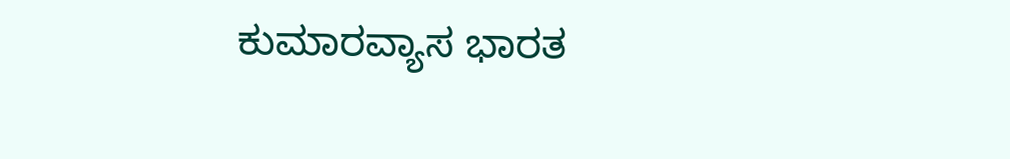ಕುಮಾರವ್ಯಾಸ ಭಾರತ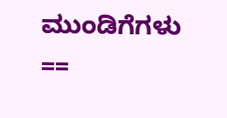ಮುಂಡಿಗೆಗಳು ==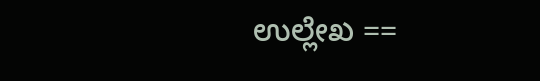ಉಲ್ಲೇಖ ==